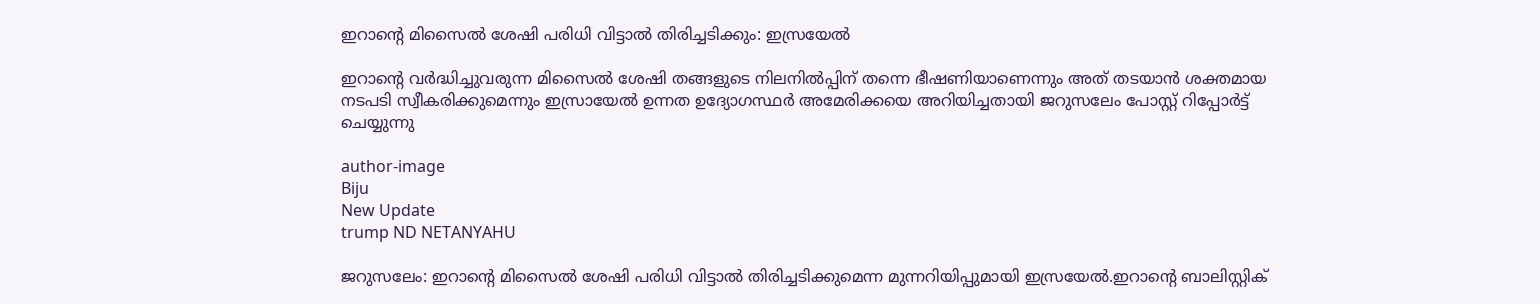ഇറാന്റെ മിസൈല്‍ ശേഷി പരിധി വിട്ടാല്‍ തിരിച്ചടിക്കും: ഇസ്രയേല്‍

ഇറാന്റെ വര്‍ദ്ധിച്ചുവരുന്ന മിസൈല്‍ ശേഷി തങ്ങളുടെ നിലനില്‍പ്പിന് തന്നെ ഭീഷണിയാണെന്നും അത് തടയാന്‍ ശക്തമായ നടപടി സ്വീകരിക്കുമെന്നും ഇസ്രായേല്‍ ഉന്നത ഉദ്യോഗസ്ഥര്‍ അമേരിക്കയെ അറിയിച്ചതായി ജറുസലേം പോസ്റ്റ് റിപ്പോര്‍ട്ട് ചെയ്യുന്നു

author-image
Biju
New Update
trump ND NETANYAHU

ജറുസലേം: ഇറാന്റെ മിസൈല്‍ ശേഷി പരിധി വിട്ടാല്‍ തിരിച്ചടിക്കുമെന്ന മുന്നറിയിപ്പുമായി ഇസ്രയേല്‍.ഇറാന്റെ ബാലിസ്റ്റിക്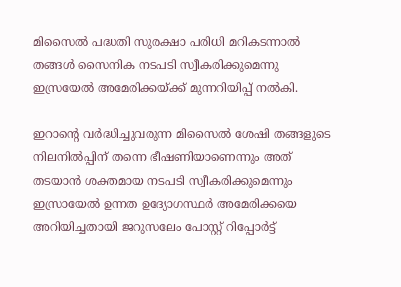മിസൈല്‍ പദ്ധതി സുരക്ഷാ പരിധി മറികടന്നാല്‍ തങ്ങള്‍ സൈനിക നടപടി സ്വീകരിക്കുമെന്നു ഇസ്രയേല്‍ അമേരിക്കയ്ക്ക് മുന്നറിയിപ്പ് നല്‍കി.

ഇറാന്റെ വര്‍ദ്ധിച്ചുവരുന്ന മിസൈല്‍ ശേഷി തങ്ങളുടെ നിലനില്‍പ്പിന് തന്നെ ഭീഷണിയാണെന്നും അത് തടയാന്‍ ശക്തമായ നടപടി സ്വീകരിക്കുമെന്നും ഇസ്രായേല്‍ ഉന്നത ഉദ്യോഗസ്ഥര്‍ അമേരിക്കയെ അറിയിച്ചതായി ജറുസലേം പോസ്റ്റ് റിപ്പോര്‍ട്ട്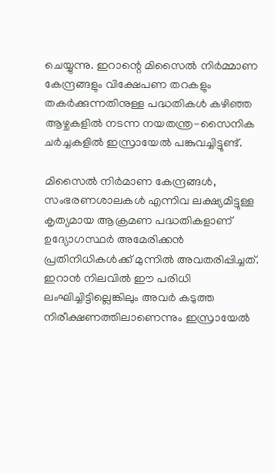ചെയ്യുന്നു. ഇറാന്റെ മിസൈല്‍ നിര്‍മ്മാണ കേന്ദ്രങ്ങളും വിക്ഷേപണ തറകളും തകര്‍ക്കുന്നതിനുള്ള പദ്ധതികള്‍ കഴിഞ്ഞ ആഴ്ചകളില്‍ നടന്ന നയതന്ത്ര-സൈനിക ചര്‍ച്ചകളില്‍ ഇസ്രായേല്‍ പങ്കുവച്ചിട്ടുണ്ട്.

മിസൈല്‍ നിര്‍മാണ കേന്ദ്രങ്ങള്‍, സംഭരണശാലകള്‍ എന്നിവ ലക്ഷ്യമിട്ടുള്ള കൃത്യമായ ആക്രമണ പദ്ധതികളാണ് ഉദ്യോഗസ്ഥര്‍ അമേരിക്കന്‍ പ്രതിനിധികള്‍ക്ക് മുന്നില്‍ അവതരിപ്പിച്ചത്.
ഇറാന്‍ നിലവില്‍ ഈ പരിധി ലംഘിച്ചിട്ടില്ലെങ്കിലും അവര്‍ കടുത്ത നിരീക്ഷണത്തിലാണെന്നും ഇസ്രായേല്‍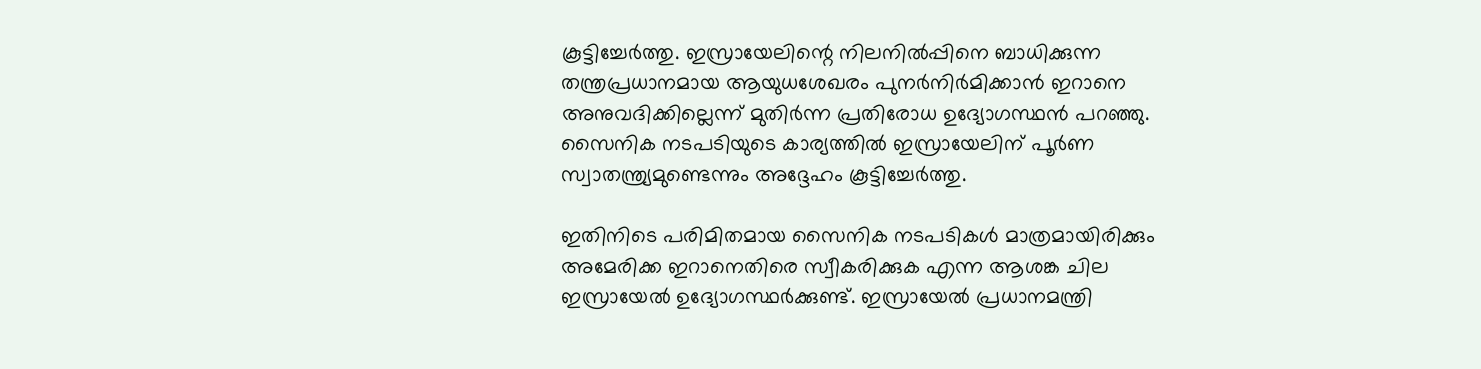കൂട്ടിച്ചേര്‍ത്തു. ഇസ്രായേലിന്റെ നിലനില്‍പ്പിനെ ബാധിക്കുന്ന തന്ത്രപ്രധാനമായ ആയുധശേഖരം പുനര്‍നിര്‍മിക്കാന്‍ ഇറാനെ അനുവദിക്കില്ലെന്ന് മുതിര്‍ന്ന പ്രതിരോധ ഉദ്യോഗസ്ഥന്‍ പറഞ്ഞു. സൈനിക നടപടിയുടെ കാര്യത്തില്‍ ഇസ്രായേലിന് പൂര്‍ണ സ്വാതന്ത്ര്യമുണ്ടെന്നും അദ്ദേഹം കൂട്ടിച്ചേര്‍ത്തു.

ഇതിനിടെ പരിമിതമായ സൈനിക നടപടികള്‍ മാത്രമായിരിക്കും അമേരിക്ക ഇറാനെതിരെ സ്വീകരിക്കുക എന്ന ആശങ്ക ചില ഇസ്രായേല്‍ ഉദ്യോഗസ്ഥര്‍ക്കുണ്ട്. ഇസ്രായേല്‍ പ്രധാനമന്ത്രി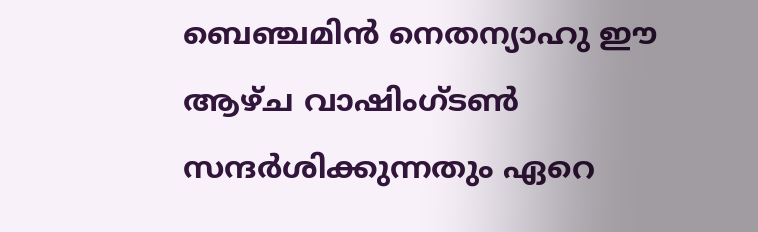ബെഞ്ചമിന്‍ നെതന്യാഹു ഈ ആഴ്ച വാഷിംഗ്ടണ്‍ സന്ദര്‍ശിക്കുന്നതും ഏറെ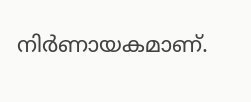നിര്‍ണായകമാണ്.